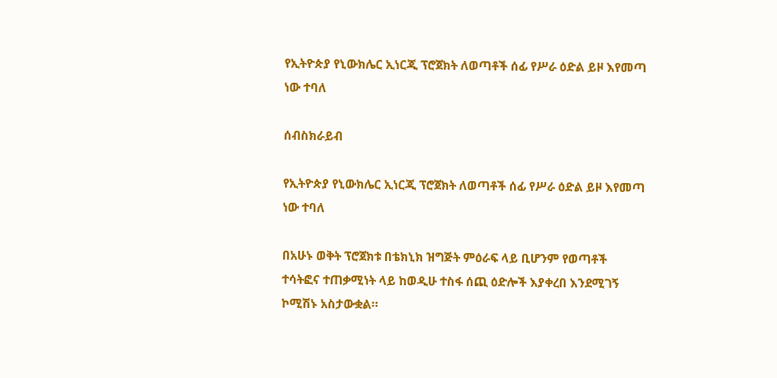የኢትዮጵያ የኒውክሌር ኢነርጂ ፕሮጀክት ለወጣቶች ሰፊ የሥራ ዕድል ይዞ እየመጣ ነው ተባለ

ሰብስክራይብ

የኢትዮጵያ የኒውክሌር ኢነርጂ ፕሮጀክት ለወጣቶች ሰፊ የሥራ ዕድል ይዞ እየመጣ ነው ተባለ

በአሁኑ ወቅት ፕሮጀክቱ በቴክኒክ ዝግጅት ምዕራፍ ላይ ቢሆንም የወጣቶች ተሳትፎና ተጠቃሚነት ላይ ከወዲሁ ተስፋ ሰጪ ዕድሎች እያቀረበ እንደሚገኝ ኮሚሽኑ አስታውቋል።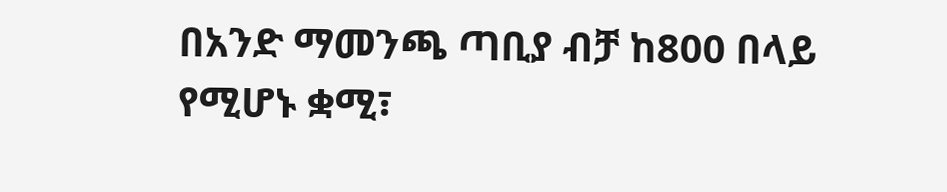በአንድ ማመንጫ ጣቢያ ብቻ ከ800 በላይ የሚሆኑ ቋሚ፣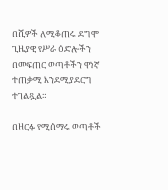በሺዎች ለሚቆጠሩ ደግሞ ጊዜያዊ የሥራ ዕድሎችን በመፍጠር ወጣቶችን ዋነኛ ተጠቃሚ እንደሚያደርግ ተገልጿል።

በዘርፉ የሚሰማሩ ወጣቶች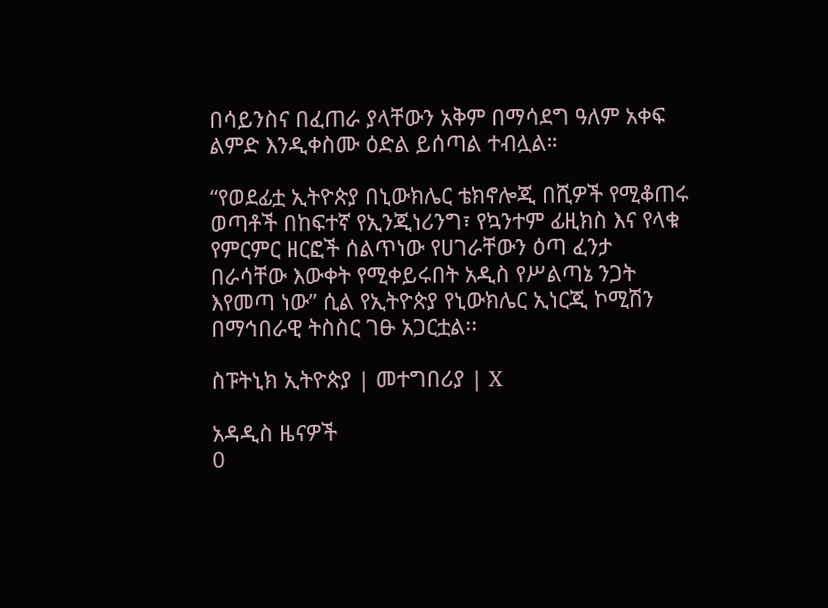በሳይንስና በፈጠራ ያላቸውን አቅም በማሳደግ ዓለም አቀፍ ልምድ እንዲቀስሙ ዕድል ይሰጣል ተብሏል።

“የወደፊቷ ኢትዮጵያ በኒውክሌር ቴክኖሎጂ በሺዎች የሚቆጠሩ ወጣቶች በከፍተኛ የኢንጂነሪንግ፣ የኳንተም ፊዚክስ እና የላቁ የምርምር ዘርፎች ሰልጥነው የሀገራቸውን ዕጣ ፈንታ በራሳቸው እውቀት የሚቀይሩበት አዲስ የሥልጣኔ ንጋት እየመጣ ነው” ሲል የኢትዮጵያ የኒውክሌር ኢነርጂ ኮሚሽን በማኅበራዊ ትስስር ገፁ አጋርቷል፡፡

ስፑትኒክ ኢትዮጵያ | መተግበሪያ | X

አዳዲስ ዜናዎች
0